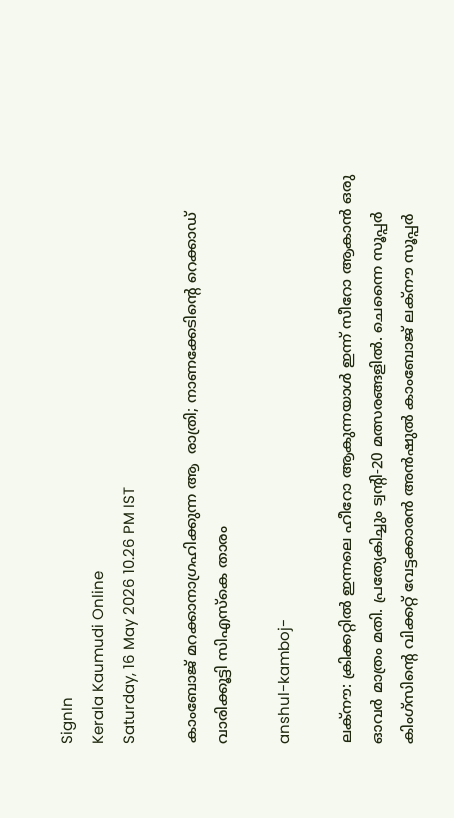SignIn
Kerala Kaumudi Online
Saturday, 16 May 2026 10.26 PM IST

കാംബോജ് മറക്കാനാഗ്രഹിക്കുന്ന ആ  രാത്രി; നാണക്കേടിന്റെ റെക്കാഡ് വാരിക്കൂട്ടി സിഎസ്‌കെ താരം

anshul-kamboj-

ലക്‌നൗ: ക്രിക്കറ്റിൽ ഇന്നലെ ഹീറോ ആകുന്നയാൾ ഇന്ന് സീറോ ആകാൻ ഒരു ഓവർ മാത്രം മതി. പ്രത്യേകിച്ചും ട്വന്റി-20 മത്സരങ്ങളിൽ. ചെന്നൈ സൂപ്പർ കിംഗ്‌സിന്റെ വിക്കറ്റ് വേട്ടക്കാരൻ അൻഷുൽ കാംബോജ് ലക്‌നൗ സൂപ്പർ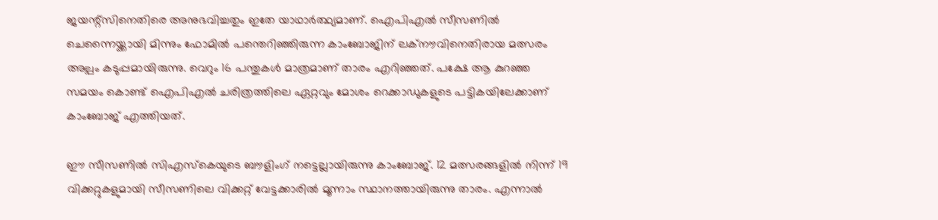ജയന്റ്സിനെതിരെ അനുഭവിച്ചതും ഇതേ യാഥാർത്ഥ്യമാണ്. ഐപിഎൽ സീസണിൽ ചെന്നൈയ്ക്കായി മിന്നും ഫോമിൽ പന്തെറിഞ്ഞിരുന്ന കാംബോജിന് ലക്‌നൗവിനെതിരായ മത്സരം അല്പം കടുപ്പമായിരുന്നു. വെറും 16 പന്തുകൾ മാത്രമാണ് താരം എറിഞ്ഞത്. പക്ഷേ ആ കുറഞ്ഞ സമയം കൊണ്ട് ഐപിഎൽ ചരിത്രത്തിലെ ഏറ്റവും മോശം റെക്കാഡുകളുടെ പട്ടികയിലേക്കാണ് കാംബോജ് എത്തിയത്.

ഈ സീസണിൽ സിഎസ്‌കെയുടെ ബൗളിംഗ് നട്ടെല്ലായിരുന്നു കാംബോജ്. 12 മത്സരങ്ങളിൽ നിന്ന് 19 വിക്കറ്റുകളുമായി സീസണിലെ വിക്കറ്റ് വേട്ടക്കാരിൽ മൂന്നാം സ്ഥാനത്തായിരുന്നു താരം. എന്നാൽ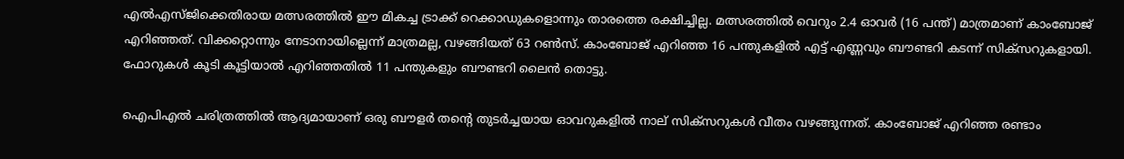എൽഎസ്‌ജിക്കെതിരായ മത്സരത്തിൽ ഈ മികച്ച ട്രാക്ക് റെക്കാഡുകളൊന്നും താരത്തെ രക്ഷിച്ചില്ല. മത്സരത്തിൽ വെറും 2.4 ഓവർ (16 പന്ത്) മാത്രമാണ് കാംബോജ് എറിഞ്ഞത്. വിക്കറ്റൊന്നും നേടാനായില്ലെന്ന് മാത്രമല്ല, വഴങ്ങിയത് 63 റൺസ്. കാംബോജ് എറിഞ്ഞ 16 പന്തുകളിൽ എട്ട് എണ്ണവും ബൗണ്ടറി കടന്ന് സിക്സറുകളായി. ഫോറുകൾ കൂടി കൂട്ടിയാൽ എറിഞ്ഞതിൽ 11 പന്തുകളും ബൗണ്ടറി ലൈൻ തൊട്ടു.

ഐപിഎൽ ചരിത്രത്തിൽ ആദ്യമായാണ് ഒരു ബൗളർ തന്റെ തുടർച്ചയായ ഓവറുകളിൽ നാല് സിക്സറുകൾ വീതം വഴങ്ങുന്നത്. കാംബോജ് എറിഞ്ഞ രണ്ടാം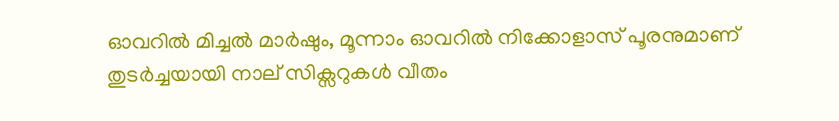ഓവറിൽ മിച്ചൽ മാർഷും, മൂന്നാം ഓവറിൽ നിക്കോളാസ് പൂരനുമാണ് തുടർച്ചയായി നാല് സിക്സറുകൾ വീതം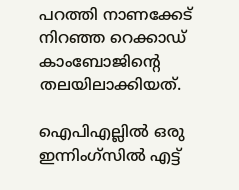പറത്തി നാണക്കേട് നിറഞ്ഞ റെക്കാഡ് കാംബോജിന്റെ തലയിലാക്കിയത്.

ഐപിഎല്ലിൽ ഒരു ഇന്നിംഗ‌്‌സിൽ എട്ട്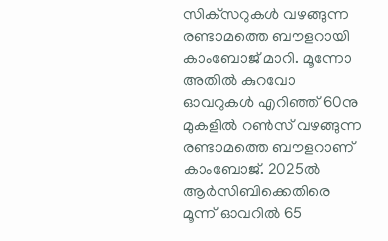സിക്‌സറുകൾ വഴങ്ങുന്ന രണ്ടാമത്തെ ബൗളറായി കാംബോജ് മാറി. മൂന്നോ അതിൽ കുറവോ ഓവറുകൾ എറിഞ്ഞ് 60നു മുകളിൽ റൺസ് വഴങ്ങുന്ന രണ്ടാമത്തെ ബൗളറാണ് കാംബോജ്. 2025ൽ ആർസിബിക്കെതിരെ മൂന്ന് ഓവറിൽ 65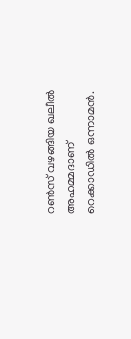റൺസ് വഴങ്ങിയ ഖലീൽ അഹമ്മദാണ് റെക്കാഡിൽ ഒന്നാമൻ.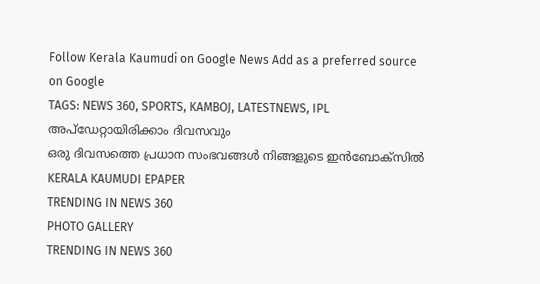Follow Kerala Kaumudi on Google News Add as a preferred source on Google
TAGS: NEWS 360, SPORTS, KAMBOJ, LATESTNEWS, IPL
അപ്ഡേറ്റായിരിക്കാം ദിവസവും
ഒരു ദിവസത്തെ പ്രധാന സംഭവങ്ങൾ നിങ്ങളുടെ ഇൻബോക്സിൽ
KERALA KAUMUDI EPAPER
TRENDING IN NEWS 360
PHOTO GALLERY
TRENDING IN NEWS 360